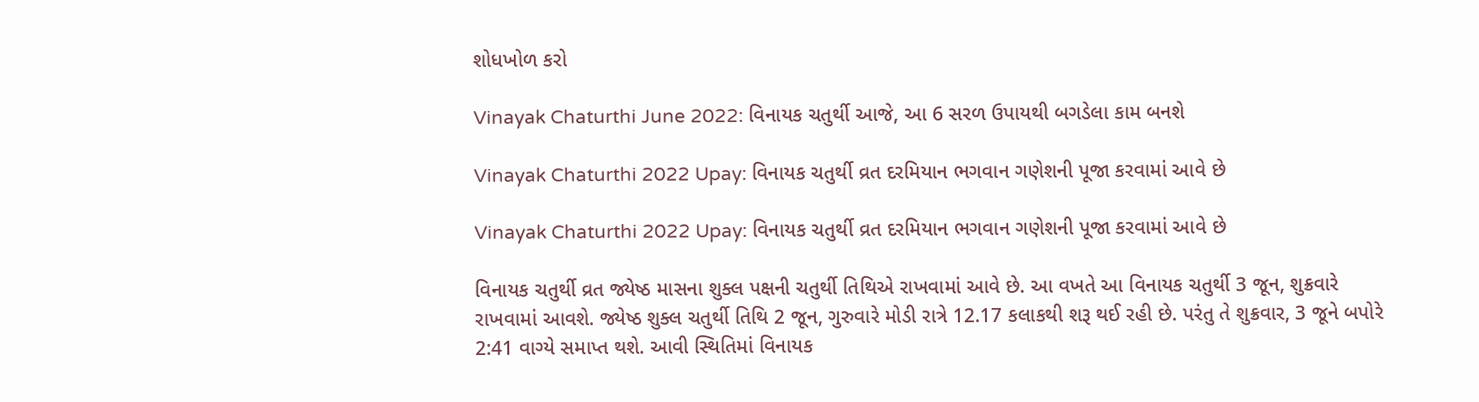શોધખોળ કરો

Vinayak Chaturthi June 2022: વિનાયક ચતુર્થી આજે, આ 6 સરળ ઉપાયથી બગડેલા કામ બનશે

Vinayak Chaturthi 2022 Upay: વિનાયક ચતુર્થી વ્રત દરમિયાન ભગવાન ગણેશની પૂજા કરવામાં આવે છે

Vinayak Chaturthi 2022 Upay: વિનાયક ચતુર્થી વ્રત દરમિયાન ભગવાન ગણેશની પૂજા કરવામાં આવે છે

વિનાયક ચતુર્થી વ્રત જ્યેષ્ઠ માસના શુક્લ પક્ષની ચતુર્થી તિથિએ રાખવામાં આવે છે. આ વખતે આ વિનાયક ચતુર્થી 3 જૂન, શુક્રવારે રાખવામાં આવશે. જ્યેષ્ઠ શુક્લ ચતુર્થી તિથિ 2 જૂન, ગુરુવારે મોડી રાત્રે 12.17 કલાકથી શરૂ થઈ રહી છે. પરંતુ તે શુક્રવાર, 3 જૂને બપોરે 2:41 વાગ્યે સમાપ્ત થશે. આવી સ્થિતિમાં વિનાયક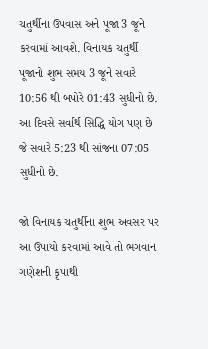ચતુર્થીના ઉપવાસ અને પૂજા 3 જૂને કરવામાં આવશે. વિનાયક ચતુર્થી પૂજાનો શુભ સમય 3 જૂને સવારે 10:56 થી બપોરે 01:43 સુધીનો છે. આ દિવસે સર્વાર્થ સિદ્ધિ યોગ પણ છે જે સવારે 5:23 થી સાંજના 07:05 સુધીનો છે.

જો વિનાયક ચતુર્થીના શુભ અવસર પર આ ઉપાયો કરવામાં આવે તો ભગવાન ગણેશની કૃપાથી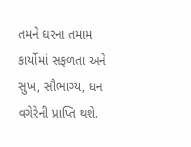તમને ઘરના તમામ કાર્યોમાં સફળતા અને સુખ, સૌભાગ્ય, ધન વગેરેની પ્રાપ્તિ થશે.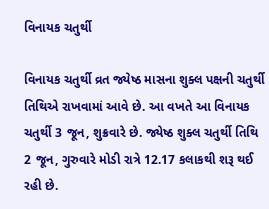વિનાયક ચતુર્થી

વિનાયક ચતુર્થી વ્રત જ્યેષ્ઠ માસના શુક્લ પક્ષની ચતુર્થી તિથિએ રાખવામાં આવે છે. આ વખતે આ વિનાયક ચતુર્થી 3 જૂન, શુક્રવારે છે. જ્યેષ્ઠ શુક્લ ચતુર્થી તિથિ 2 જૂન, ગુરુવારે મોડી રાત્રે 12.17 કલાકથી શરૂ થઈ રહી છે.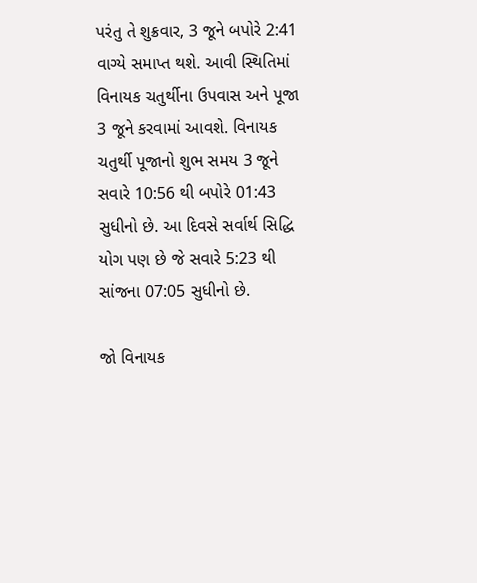પરંતુ તે શુક્રવાર, 3 જૂને બપોરે 2:41 વાગ્યે સમાપ્ત થશે. આવી સ્થિતિમાં વિનાયક ચતુર્થીના ઉપવાસ અને પૂજા 3 જૂને કરવામાં આવશે. વિનાયક ચતુર્થી પૂજાનો શુભ સમય 3 જૂને સવારે 10:56 થી બપોરે 01:43 સુધીનો છે. આ દિવસે સર્વાર્થ સિદ્ધિ યોગ પણ છે જે સવારે 5:23 થી સાંજના 07:05 સુધીનો છે.

જો વિનાયક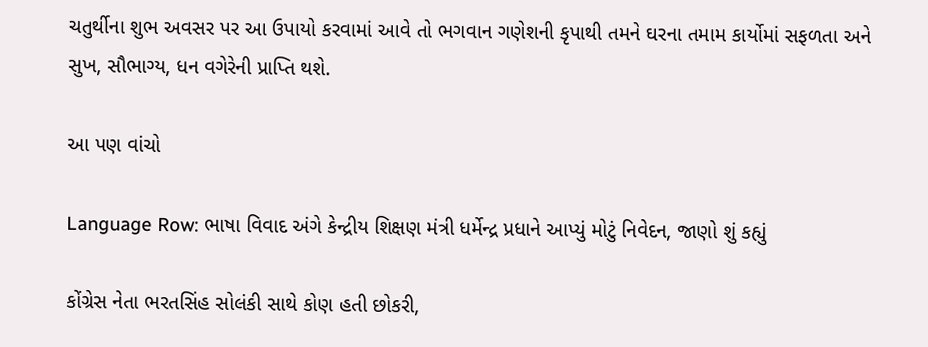ચતુર્થીના શુભ અવસર પર આ ઉપાયો કરવામાં આવે તો ભગવાન ગણેશની કૃપાથી તમને ઘરના તમામ કાર્યોમાં સફળતા અને સુખ, સૌભાગ્ય, ધન વગેરેની પ્રાપ્તિ થશે.

આ પણ વાંચો

Language Row: ભાષા વિવાદ અંગે કેન્દ્રીય શિક્ષણ મંત્રી ધર્મેન્દ્ર પ્રધાને આપ્યું મોટું નિવેદન, જાણો શું કહ્યું

કોંગ્રેસ નેતા ભરતસિંહ સોલંકી સાથે કોણ હતી છોકરી,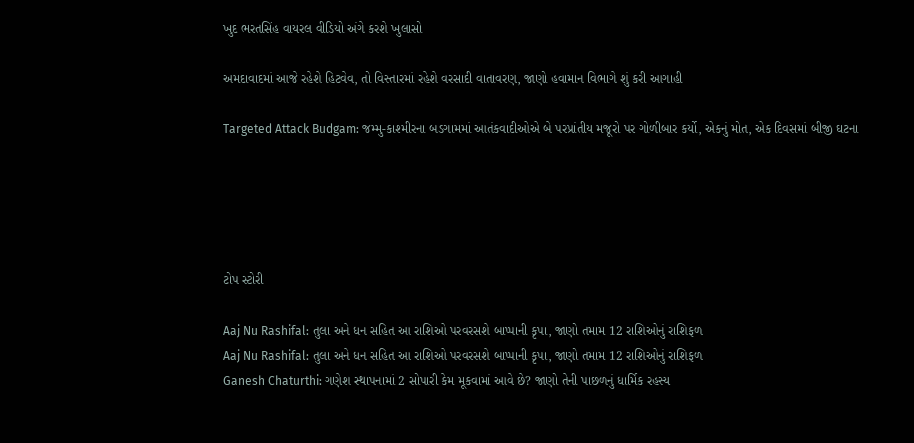ખુદ ભરતસિંહ વાયરલ વીડિયો અંગે કરશે ખુલાસો

અમદાવાદમાં આજે રહેશે હિટવેવ, તો વિસ્તારમાં રહેશે વરસાદી વાતાવરણ, જાણો હવામાન વિભાગે શું કરી આગાહી

Targeted Attack Budgam: જમ્મુ-કાશ્મીરના બડગામમાં આતંકવાદીઓએ બે પરપ્રાંતીય મજૂરો પર ગોળીબાર કર્યો, એકનું મોત, એક દિવસમાં બીજી ઘટના





ટોપ સ્ટોરી

Aaj Nu Rashifal: તુલા અને ધન સહિત આ રાશિઓ પરવરસશે બાપ્પાની કૃપા, જાણો તમામ 12 રાશિઓનું રાશિફળ
Aaj Nu Rashifal: તુલા અને ધન સહિત આ રાશિઓ પરવરસશે બાપ્પાની કૃપા, જાણો તમામ 12 રાશિઓનું રાશિફળ
Ganesh Chaturthi: ગણેશ સ્થાપનામાં 2 સોપારી કેમ મૂકવામાં આવે છે? જાણો તેની પાછળનું ધાર્મિક રહસ્ય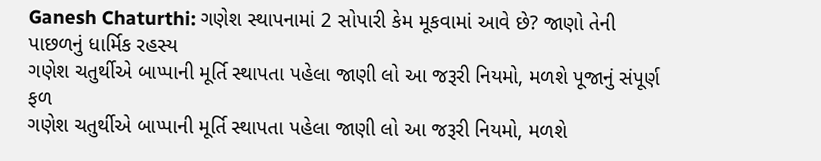Ganesh Chaturthi: ગણેશ સ્થાપનામાં 2 સોપારી કેમ મૂકવામાં આવે છે? જાણો તેની પાછળનું ધાર્મિક રહસ્ય
ગણેશ ચતુર્થીએ બાપ્પાની મૂર્તિ સ્થાપતા પહેલા જાણી લો આ જરૂરી નિયમો, મળશે પૂજાનું સંપૂર્ણ ફળ
ગણેશ ચતુર્થીએ બાપ્પાની મૂર્તિ સ્થાપતા પહેલા જાણી લો આ જરૂરી નિયમો, મળશે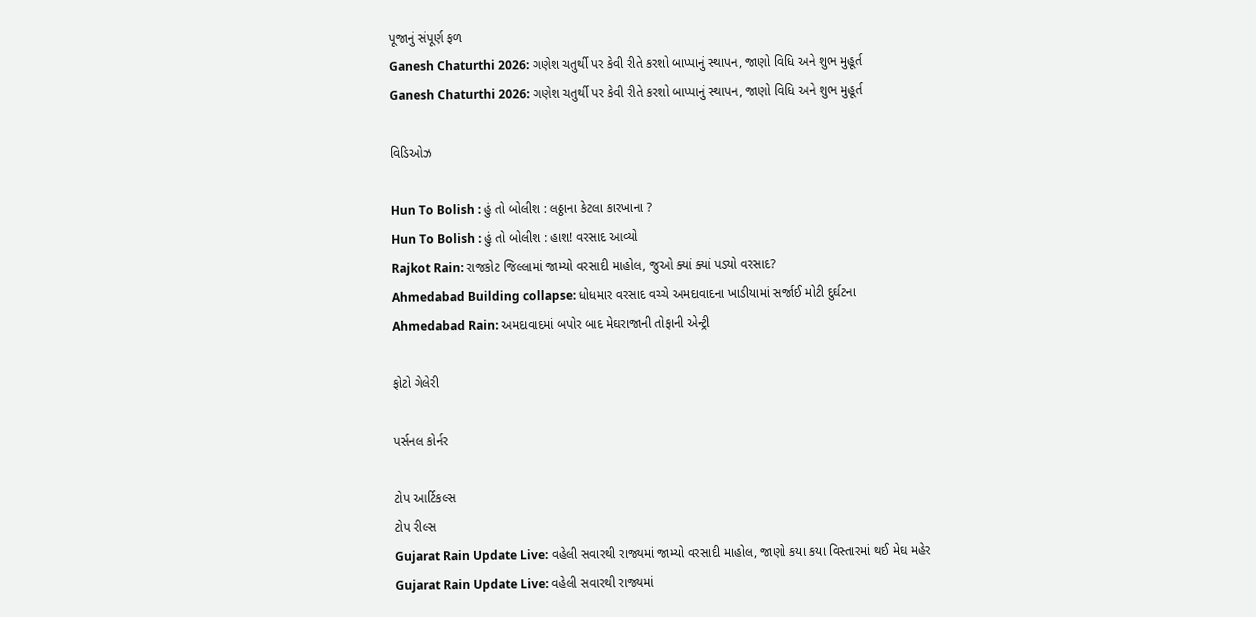પૂજાનું સંપૂર્ણ ફળ
Ganesh Chaturthi 2026: ગણેશ ચતુર્થી પર કેવી રીતે કરશો બાપ્પાનું સ્થાપન, જાણો વિધિ અને શુભ મુહૂર્ત
Ganesh Chaturthi 2026: ગણેશ ચતુર્થી પર કેવી રીતે કરશો બાપ્પાનું સ્થાપન, જાણો વિધિ અને શુભ મુહૂર્ત

વિડિઓઝ

Hun To Bolish : હું તો બોલીશ : લઠ્ઠાના કેટલા કારખાના ?
Hun To Bolish : હું તો બોલીશ : હાશ! વરસાદ આવ્યો
Rajkot Rain: રાજકોટ જિલ્લામાં જામ્યો વરસાદી માહોલ, જુઓ ક્યાં ક્યાં પડ્યો વરસાદ?
Ahmedabad Building collapse: ધોધમાર વરસાદ વચ્ચે અમદાવાદના ખાડીયામાં સર્જાઈ મોટી દુર્ઘટના
Ahmedabad Rain: અમદાવાદમાં બપોર બાદ મેઘરાજાની તોફાની એન્ટ્રી

ફોટો ગેલેરી

પર્સનલ કોર્નર

ટોપ આર્ટિકલ્સ
ટોપ રીલ્સ
Gujarat Rain Update Live: વહેલી સવારથી રાજ્યમાં જામ્યો વરસાદી માહોલ, જાણો કયા કયા વિસ્તારમાં થઈ મેઘ મહેર
Gujarat Rain Update Live: વહેલી સવારથી રાજ્યમાં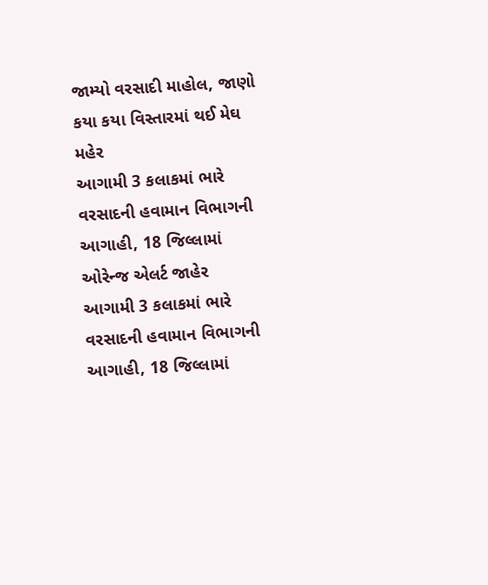જામ્યો વરસાદી માહોલ, જાણો કયા કયા વિસ્તારમાં થઈ મેઘ મહેર
આગામી 3 કલાકમાં ભારે વરસાદની હવામાન વિભાગની આગાહી, 18 જિલ્લામાં ઓરેન્જ એલર્ટ જાહેર
આગામી 3 કલાકમાં ભારે વરસાદની હવામાન વિભાગની આગાહી, 18 જિલ્લામાં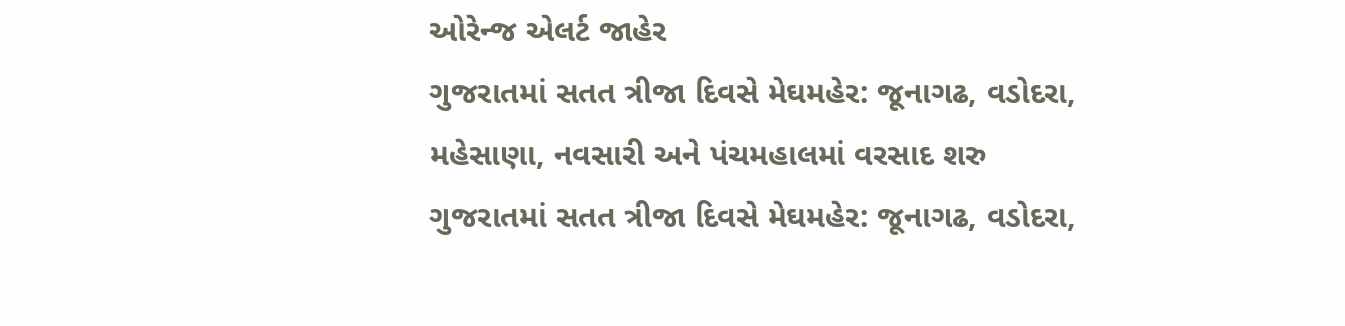ઓરેન્જ એલર્ટ જાહેર
ગુજરાતમાં સતત ત્રીજા દિવસે મેઘમહેર: જૂનાગઢ, વડોદરા, મહેસાણા, નવસારી અને પંચમહાલમાં વરસાદ શરુ
ગુજરાતમાં સતત ત્રીજા દિવસે મેઘમહેર: જૂનાગઢ, વડોદરા,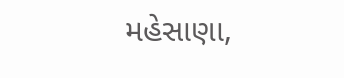મહેસાણા,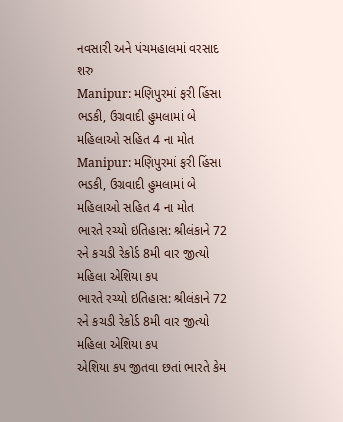નવસારી અને પંચમહાલમાં વરસાદ શરુ
Manipur: મણિપુરમાં ફરી હિંસા ભડકી, ઉગ્રવાદી હુમલામાં બે મહિલાઓ સહિત 4 ના મોત
Manipur: મણિપુરમાં ફરી હિંસા ભડકી, ઉગ્રવાદી હુમલામાં બે મહિલાઓ સહિત 4 ના મોત
ભારતે રચ્યો ઇતિહાસ: શ્રીલંકાને 72 રને કચડી રેકોર્ડ 8મી વાર જીત્યો મહિલા એશિયા કપ
ભારતે રચ્યો ઇતિહાસ: શ્રીલંકાને 72 રને કચડી રેકોર્ડ 8મી વાર જીત્યો મહિલા એશિયા કપ
એશિયા કપ જીતવા છતાં ભારતે કેમ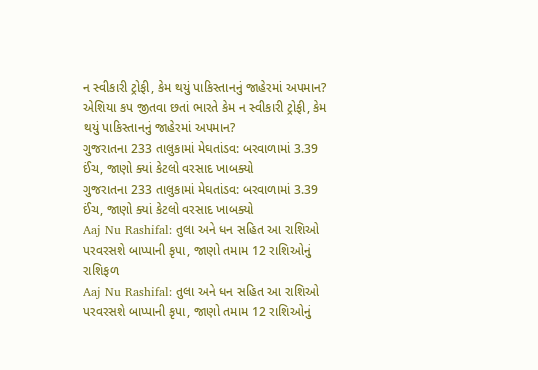ન સ્વીકારી ટ્રોફી, કેમ થયું પાકિસ્તાનનું જાહેરમાં અપમાન?
એશિયા કપ જીતવા છતાં ભારતે કેમ ન સ્વીકારી ટ્રોફી, કેમ થયું પાકિસ્તાનનું જાહેરમાં અપમાન?
ગુજરાતના 233 તાલુકામાં મેઘતાંડવ: બરવાળામાં 3.39 ઈંચ, જાણો ક્યાં કેટલો વરસાદ ખાબક્યો
ગુજરાતના 233 તાલુકામાં મેઘતાંડવ: બરવાળામાં 3.39 ઈંચ, જાણો ક્યાં કેટલો વરસાદ ખાબક્યો
Aaj Nu Rashifal: તુલા અને ધન સહિત આ રાશિઓ પરવરસશે બાપ્પાની કૃપા, જાણો તમામ 12 રાશિઓનું રાશિફળ
Aaj Nu Rashifal: તુલા અને ધન સહિત આ રાશિઓ પરવરસશે બાપ્પાની કૃપા, જાણો તમામ 12 રાશિઓનું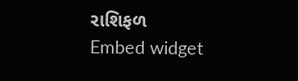રાશિફળ
Embed widget